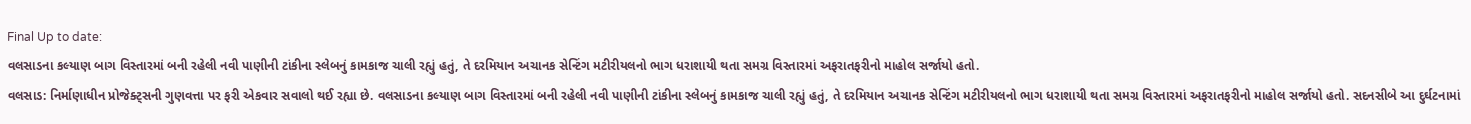Final Up to date:
વલસાડના કલ્યાણ બાગ વિસ્તારમાં બની રહેલી નવી પાણીની ટાંકીના સ્લેબનું કામકાજ ચાલી રહ્યું હતું, તે દરમિયાન અચાનક સેન્ટિંગ મટીરીયલનો ભાગ ધરાશાયી થતા સમગ્ર વિસ્તારમાં અફરાતફરીનો માહોલ સર્જાયો હતો.
વલસાડ: નિર્માણાધીન પ્રોજેક્ટ્સની ગુણવત્તા પર ફરી એકવાર સવાલો થઈ રહ્યા છે. વલસાડના કલ્યાણ બાગ વિસ્તારમાં બની રહેલી નવી પાણીની ટાંકીના સ્લેબનું કામકાજ ચાલી રહ્યું હતું, તે દરમિયાન અચાનક સેન્ટિંગ મટીરીયલનો ભાગ ધરાશાયી થતા સમગ્ર વિસ્તારમાં અફરાતફરીનો માહોલ સર્જાયો હતો. સદનસીબે આ દુર્ઘટનામાં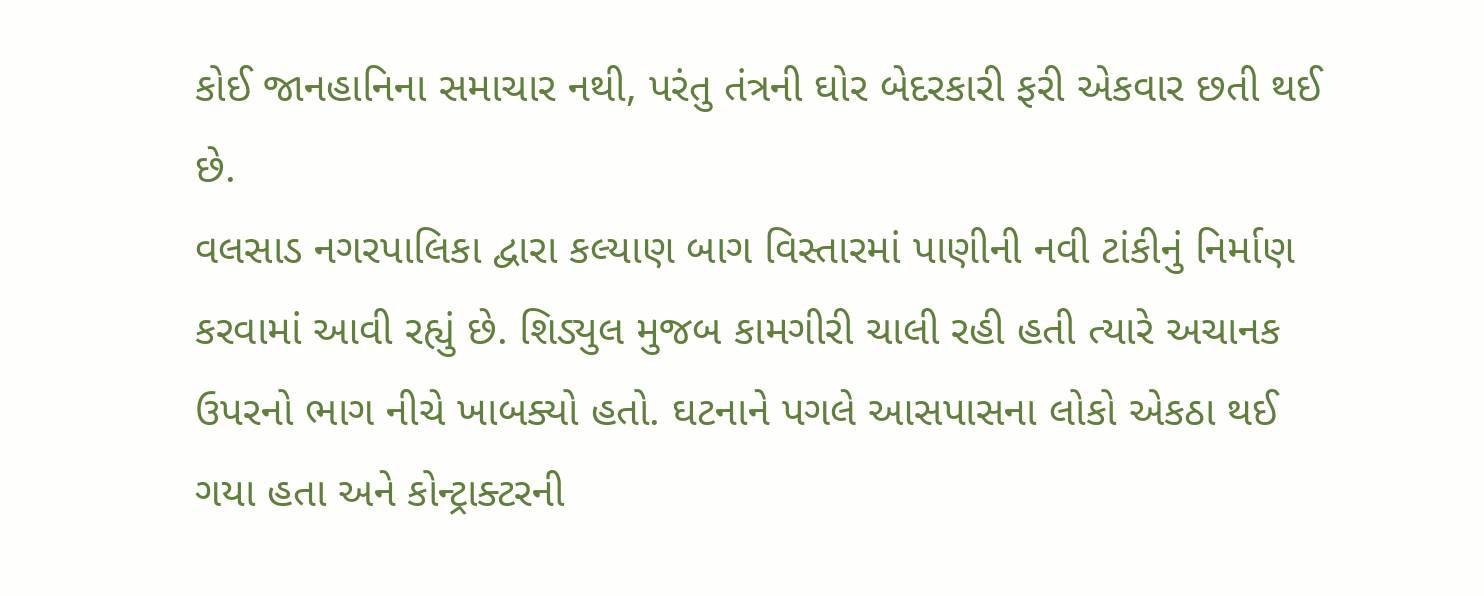કોઈ જાનહાનિના સમાચાર નથી, પરંતુ તંત્રની ઘોર બેદરકારી ફરી એકવાર છતી થઈ છે.
વલસાડ નગરપાલિકા દ્વારા કલ્યાણ બાગ વિસ્તારમાં પાણીની નવી ટાંકીનું નિર્માણ કરવામાં આવી રહ્યું છે. શિડ્યુલ મુજબ કામગીરી ચાલી રહી હતી ત્યારે અચાનક ઉપરનો ભાગ નીચે ખાબક્યો હતો. ઘટનાને પગલે આસપાસના લોકો એકઠા થઈ ગયા હતા અને કોન્ટ્રાક્ટરની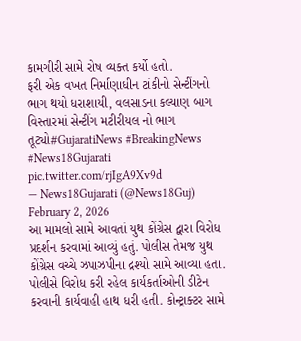કામગીરી સામે રોષ વ્યક્ત કર્યો હતો.
ફરી એક વખત નિર્માણાધીન ટાંકીનો સેન્ટીંગનો ભાગ થયો ધરાશાયી, વલસાડના કલ્યાણ બાગ વિસ્તારમાં સેન્ટીંગ મટીરીયલ નો ભાગ તૂટ્યો#GujaratiNews #BreakingNews #News18Gujarati pic.twitter.com/rjIgA9Xv9d
— News18Gujarati (@News18Guj) February 2, 2026
આ મામલો સામે આવતાં યુથ કોંગ્રેસ દ્વારા વિરોધ પ્રદર્શન કરવામાં આવ્યું હતું. પોલીસ તેમજ યુથ કોંગ્રેસ વચ્ચે ઝપાઝપીના દ્રશ્યો સામે આવ્યા હતા. પોલીસે વિરોધ કરી રહેલ કાર્યકર્તાઓની ડીટેન કરવાની કાર્યવાહી હાથ ધરી હતી. કોન્ટ્રાક્ટર સામે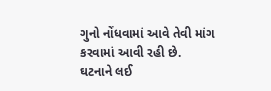ગુનો નોંધવામાં આવે તેવી માંગ કરવામાં આવી રહી છે.
ઘટનાને લઈ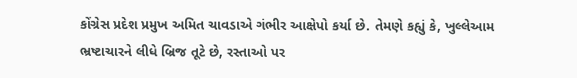કોંગ્રેસ પ્રદેશ પ્રમુખ અમિત ચાવડાએ ગંભીર આક્ષેપો કર્યા છે. તેમણે કહ્યું કે, ખુલ્લેઆમ ભ્રષ્ટાચારને લીધે બ્રિજ તૂટે છે, રસ્તાઓ પર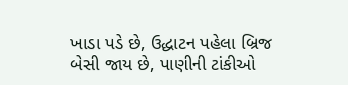ખાડા પડે છે, ઉદ્ધાટન પહેલા બ્રિજ બેસી જાય છે, પાણીની ટાંકીઓ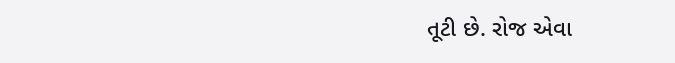તૂટી છે. રોજ એવા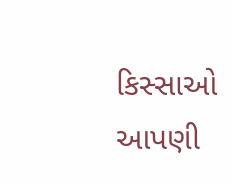કિસ્સાઓ આપણી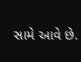સામે આવે છે.